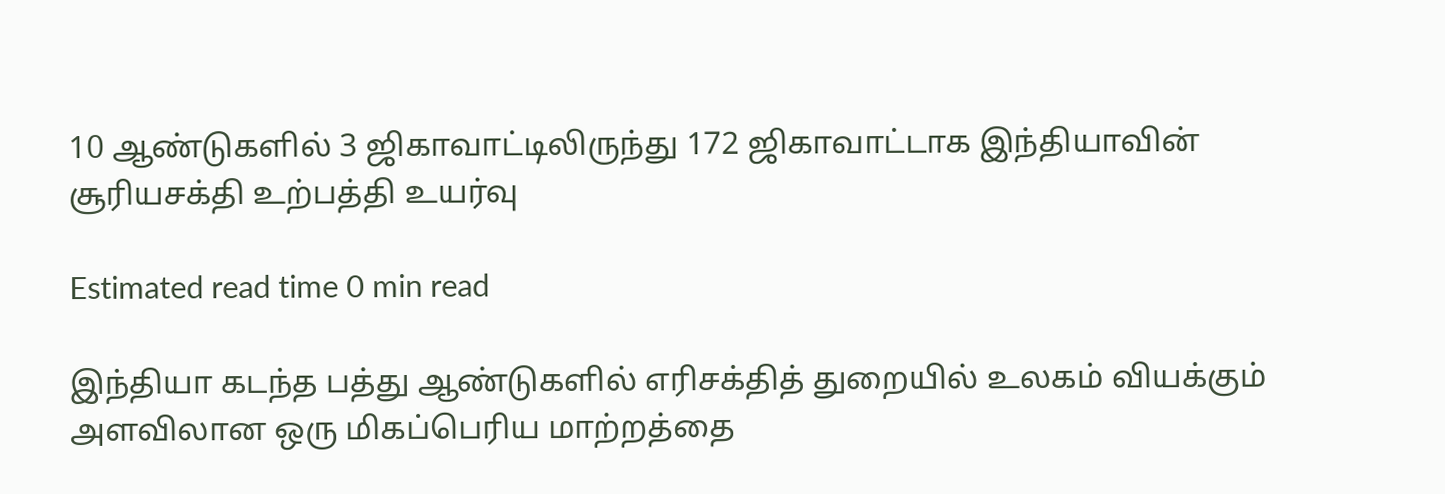10 ஆண்டுகளில் 3 ஜிகாவாட்டிலிருந்து 172 ஜிகாவாட்டாக இந்தியாவின் சூரியசக்தி உற்பத்தி உயர்வு

Estimated read time 0 min read

இந்தியா கடந்த பத்து ஆண்டுகளில் எரிசக்தித் துறையில் உலகம் வியக்கும் அளவிலான ஒரு மிகப்பெரிய மாற்றத்தை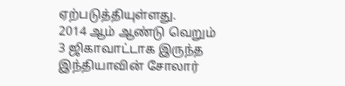ஏற்படுத்தியுள்ளது.
2014 ஆம் ஆண்டு வெறும் 3 ஜிகாவாட்டாக இருந்த இந்தியாவின் சோலார்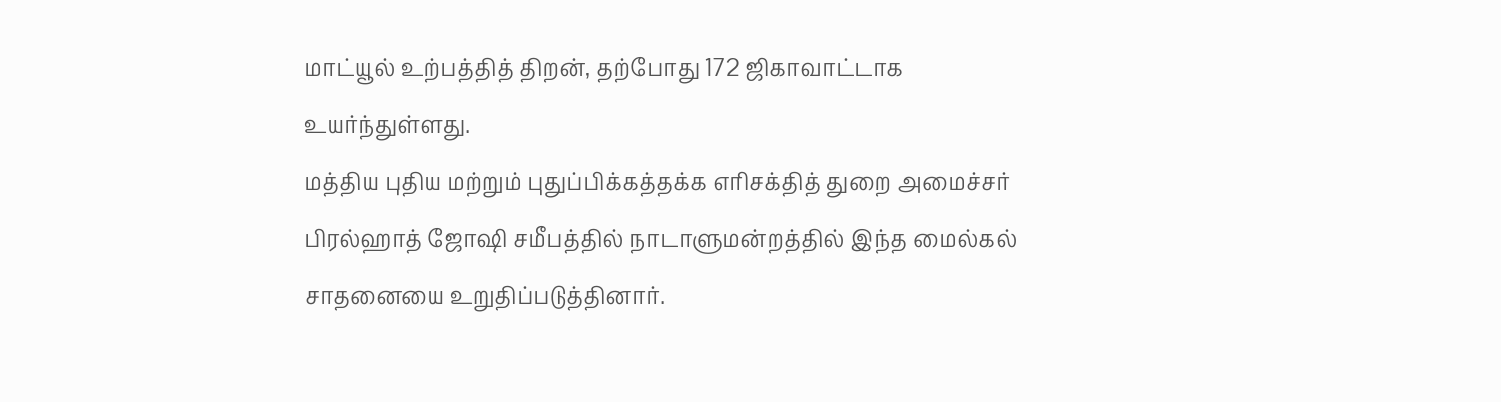மாட்யூல் உற்பத்தித் திறன், தற்போது 172 ஜிகாவாட்டாக உயர்ந்துள்ளது.
மத்திய புதிய மற்றும் புதுப்பிக்கத்தக்க எரிசக்தித் துறை அமைச்சர் பிரல்ஹாத் ஜோஷி சமீபத்தில் நாடாளுமன்றத்தில் இந்த மைல்கல் சாதனையை உறுதிப்படுத்தினார்.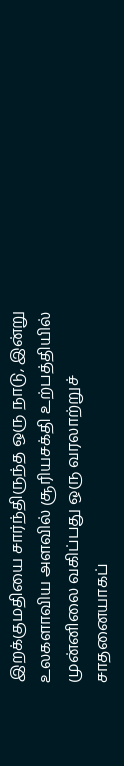இறக்குமதியை சார்ந்திருந்த ஒரு நாடு, இன்று உலகளாவிய அளவில் சூரியசக்தி உற்பத்தியில் முன்னிலை வகிப்பது ஒரு வரலாற்றுச் சாதனையாகப்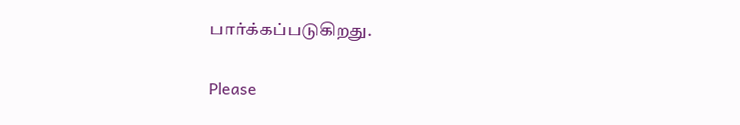பார்க்கப்படுகிறது.

Please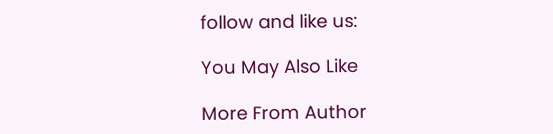follow and like us:

You May Also Like

More From Author